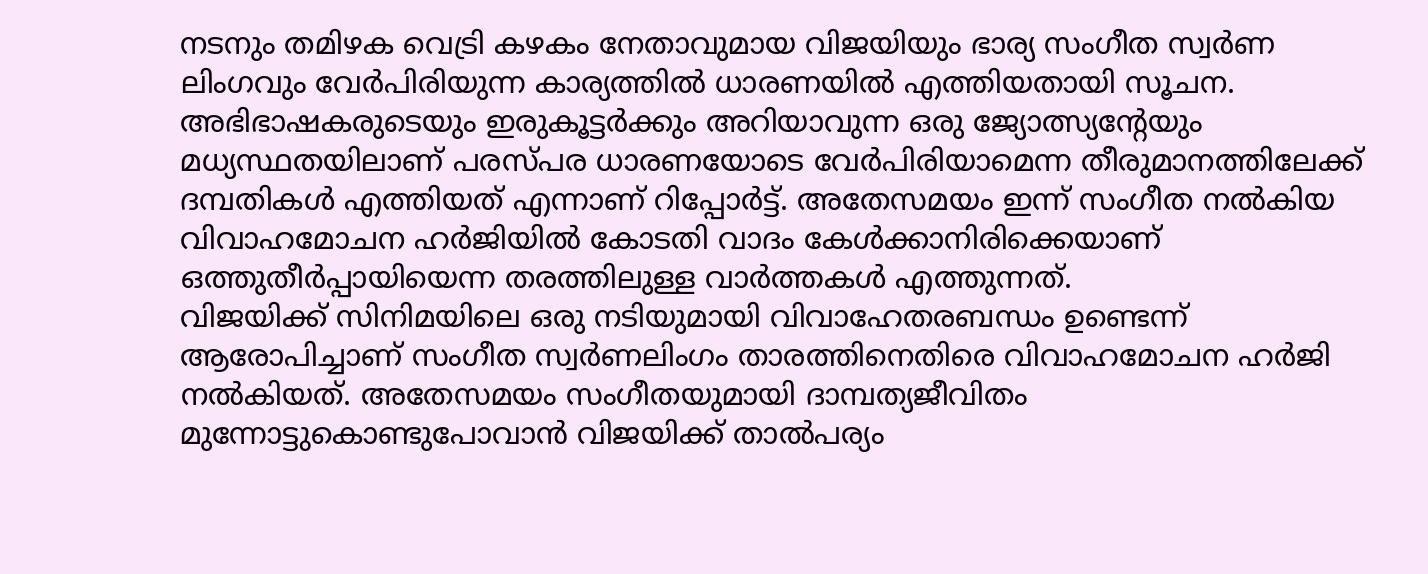നടനും തമിഴക വെട്രി കഴകം നേതാവുമായ വിജയിയും ഭാര്യ സംഗീത സ്വർണ ലിംഗവും വേർപിരിയുന്ന കാര്യത്തിൽ ധാരണയിൽ എത്തിയതായി സൂചന. അഭിഭാഷകരുടെയും ഇരുകൂട്ടർക്കും അറിയാവുന്ന ഒരു ജ്യോത്സ്യന്റേയും മധ്യസ്ഥതയിലാണ് പരസ്പര ധാരണയോടെ വേർപിരിയാമെന്ന തീരുമാനത്തിലേക്ക് ദമ്പതികൾ എത്തിയത് എന്നാണ് റിപ്പോർട്ട്. അതേസമയം ഇന്ന് സംഗീത നൽകിയ വിവാഹമോചന ഹർജിയിൽ കോടതി വാദം കേൾക്കാനിരിക്കെയാണ് ഒത്തുതീർപ്പായിയെന്ന തരത്തിലുള്ള വാർത്തകൾ എത്തുന്നത്.
വിജയിക്ക് സിനിമയിലെ ഒരു നടിയുമായി വിവാഹേതരബന്ധം ഉണ്ടെന്ന് ആരോപിച്ചാണ് സംഗീത സ്വർണലിംഗം താരത്തിനെതിരെ വിവാഹമോചന ഹർജി നൽകിയത്. അതേസമയം സംഗീതയുമായി ദാമ്പത്യജീവിതം മുന്നോട്ടുകൊണ്ടുപോവാൻ വിജയിക്ക് താൽപര്യം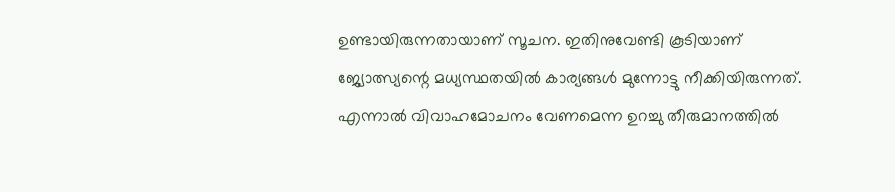ഉണ്ടായിരുന്നതായാണ് സൂചന. ഇതിനുവേണ്ടി കൂടിയാണ് ജ്യോത്സ്യന്റെ മധ്യസ്ഥതയിൽ കാര്യങ്ങൾ മുന്നോട്ടു നീക്കിയിരുന്നത്.
എന്നാൽ വിവാഹമോചനം വേണമെന്ന ഉറച്ചു തീരുമാനത്തിൽ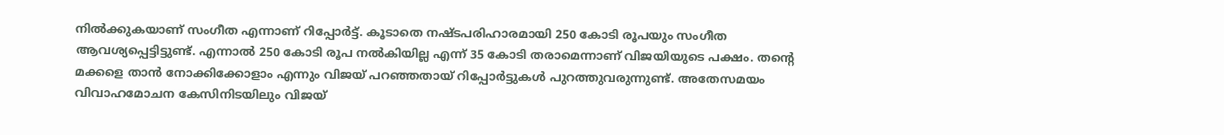നിൽക്കുകയാണ് സംഗീത എന്നാണ് റിപ്പോർട്ട്. കൂടാതെ നഷ്ടപരിഹാരമായി 250 കോടി രൂപയും സംഗീത ആവശ്യപ്പെട്ടിട്ടുണ്ട്. എന്നാൽ 250 കോടി രൂപ നൽകിയില്ല എന്ന് 35 കോടി തരാമെന്നാണ് വിജയിയുടെ പക്ഷം. തന്റെ മക്കളെ താൻ നോക്കിക്കോളാം എന്നും വിജയ് പറഞ്ഞതായ് റിപ്പോർട്ടുകൾ പുറത്തുവരുന്നുണ്ട്. അതേസമയം വിവാഹമോചന കേസിനിടയിലും വിജയ്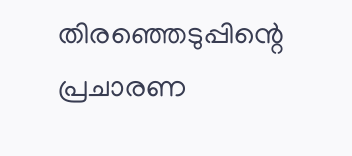തിരഞ്ഞെടുപ്പിന്റെ പ്രചാരണ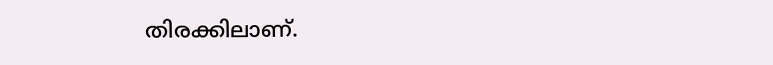തിരക്കിലാണ്.